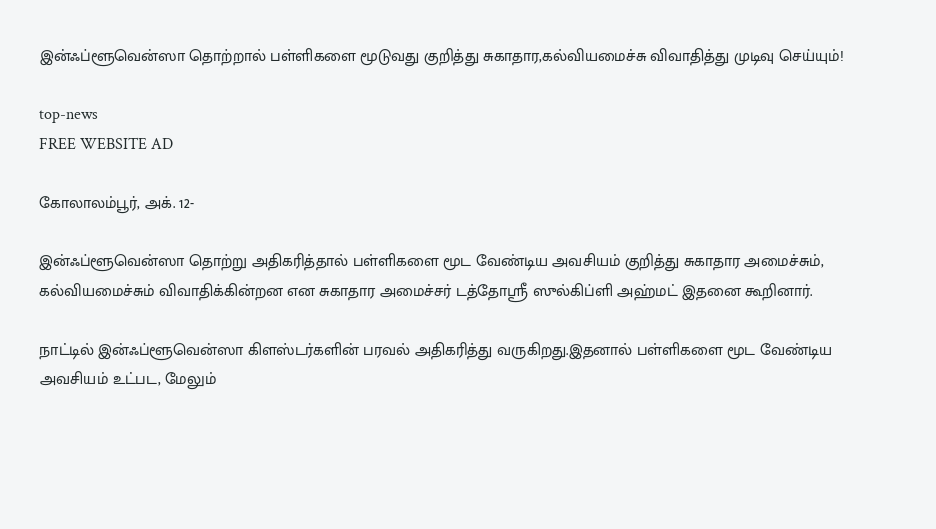இன்ஃப்ளூவென்ஸா தொற்றால் பள்ளிகளை மூடுவது குறித்து சுகாதார,கல்வியமைச்சு விவாதித்து முடிவு செய்யும்!

top-news
FREE WEBSITE AD

கோலாலம்பூர், அக். 12-

இன்ஃப்ளூவென்ஸா தொற்று அதிகரித்தால் பள்ளிகளை மூட வேண்டிய அவசியம் குறித்து சுகாதார அமைச்சும், கல்வியமைச்சும் விவாதிக்கின்றன என சுகாதார அமைச்சர் டத்தோஸ்ரீ ஸுல்கிப்ளி அஹ்மட் இதனை கூறினார்.

நாட்டில் இன்ஃப்ளூவென்ஸா கிளஸ்டர்களின் பரவல் அதிகரித்து வருகிறது.இதனால் பள்ளிகளை மூட வேண்டிய அவசியம் உட்பட, மேலும்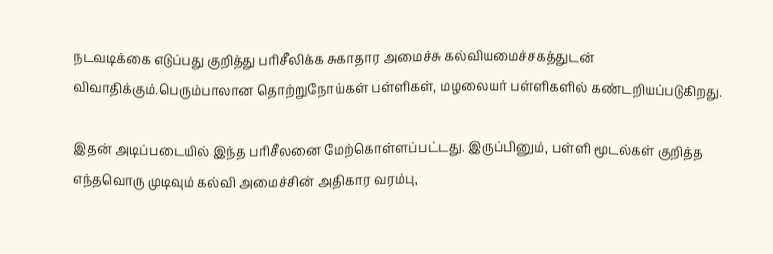நடவடிக்கை எடுப்பது குறித்து பரிசீலிக்க சுகாதார அமைச்சு கல்வியமைச்சகத்துடன் விவாதிக்கும்.பெரும்பாலான தொற்றுநோய்கள் பள்ளிகள், மழலையர் பள்ளிகளில் கண்டறியப்படுகிறது.

இதன் அடிப்படையில் இந்த பரிசீலனை மேற்கொள்ளப்பட்டது. இருப்பினும், பள்ளி மூடல்கள் குறித்த எந்தவொரு முடிவும் கல்வி அமைச்சின் அதிகார வரம்பு,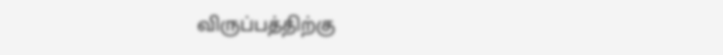விருப்பத்திற்கு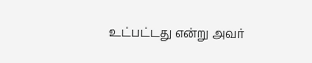உட்பட்டது என்று அவர்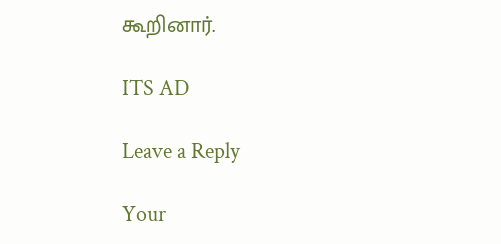கூறினார்.

ITS AD

Leave a Reply

Your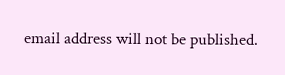email address will not be published.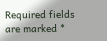Required fields are marked *